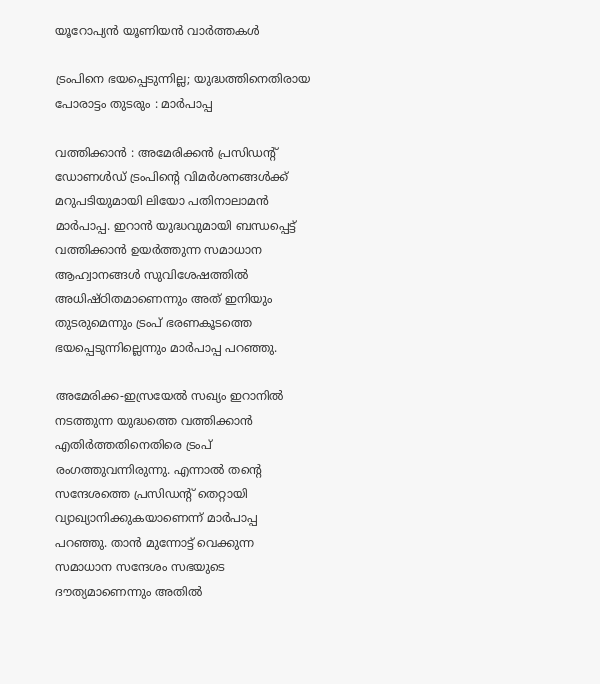യൂറോപ്യൻ യൂണിയൻ വാർത്തകൾ

ട്രംപിനെ ഭയപ്പെടുന്നില്ല; യുദ്ധത്തിനെതിരായ പോരാട്ടം തുടരും : മാര്‍പാപ്പ

വത്തിക്കാന്‍ : അമേരിക്കന്‍ പ്രസിഡന്റ് ഡോണള്‍ഡ് ട്രംപിന്റെ വിമര്‍ശനങ്ങള്‍ക്ക് മറുപടിയുമായി ലിയോ പതിനാലാമന്‍ മാര്‍പാപ്പ. ഇറാന്‍ യുദ്ധവുമായി ബന്ധപ്പെട്ട് വത്തിക്കാന്‍ ഉയര്‍ത്തുന്ന സമാധാന ആഹ്വാനങ്ങള്‍ സുവിശേഷത്തില്‍ അധിഷ്ഠിതമാണെന്നും അത് ഇനിയും തുടരുമെന്നും ട്രംപ് ഭരണകൂടത്തെ ഭയപ്പെടുന്നില്ലെന്നും മാര്‍പാപ്പ പറഞ്ഞു.

അമേരിക്ക-ഇസ്രയേല്‍ സഖ്യം ഇറാനില്‍ നടത്തുന്ന യുദ്ധത്തെ വത്തിക്കാന്‍ എതിര്‍ത്തതിനെതിരെ ട്രംപ് രംഗത്തുവന്നിരുന്നു. എന്നാല്‍ തന്റെ സന്ദേശത്തെ പ്രസിഡന്റ് തെറ്റായി വ്യാഖ്യാനിക്കുകയാണെന്ന് മാര്‍പാപ്പ പറഞ്ഞു. താന്‍ മുന്നോട്ട് വെക്കുന്ന സമാധാന സന്ദേശം സഭയുടെ ദൗത്യമാണെന്നും അതില്‍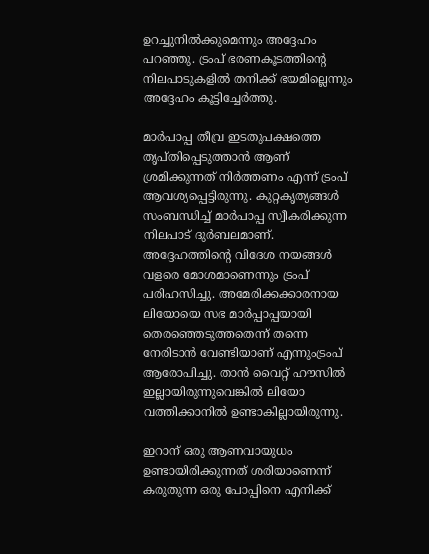ഉറച്ചുനില്‍ക്കുമെന്നും അദ്ദേഹം പറഞ്ഞു. ട്രംപ് ഭരണകൂടത്തിന്റെ നിലപാടുകളില്‍ തനിക്ക് ഭയമില്ലെന്നും അദ്ദേഹം കൂട്ടിച്ചേര്‍ത്തു.

മാര്‍പാപ്പ തീവ്ര ഇടതുപക്ഷത്തെ തൃപ്തിപ്പെടുത്താന്‍ ആണ് ശ്രമിക്കുന്നത് നിര്‍ത്തണം എന്ന് ട്രംപ് ആവശ്യപ്പെട്ടിരുന്നു. കുറ്റകൃത്യങ്ങള്‍ സംബന്ധിച്ച് മാര്‍പാപ്പ സ്വീകരിക്കുന്ന നിലപാട് ദുര്‍ബലമാണ്. അദ്ദേഹത്തിന്റെ വിദേശ നയങ്ങള്‍ വളരെ മോശമാണെന്നും ട്രംപ് പരിഹസിച്ചു. അമേരിക്കക്കാരനായ ലിയോയെ സഭ മാര്‍പ്പാപ്പയായി തെരഞ്ഞെടുത്തതെന്ന് തന്നെ നേരിടാന്‍ വേണ്ടിയാണ് എന്നുംട്രംപ് ആരോപിച്ചു. താന്‍ വൈറ്റ് ഹൗസില്‍ ഇല്ലായിരുന്നുവെങ്കില്‍ ലിയോ വത്തിക്കാനില്‍ ഉണ്ടാകില്ലായിരുന്നു.

ഇറാന് ഒരു ആണവായുധം ഉണ്ടായിരിക്കുന്നത് ശരിയാണെന്ന് കരുതുന്ന ഒരു പോപ്പിനെ എനിക്ക്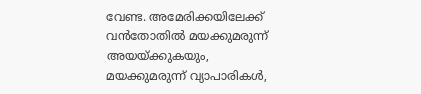വേണ്ട. അമേരിക്കയിലേക്ക് വന്‍തോതില്‍ മയക്കുമരുന്ന് അയയ്ക്കുകയും, മയക്കുമരുന്ന് വ്യാപാരികള്‍,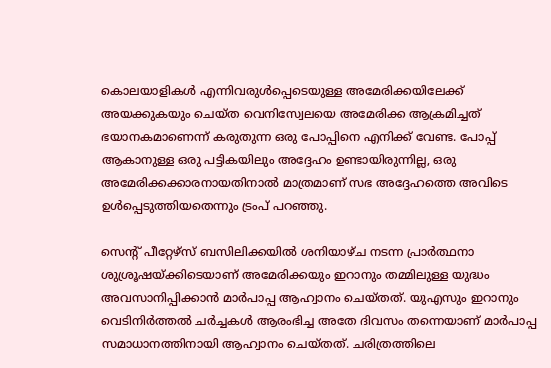കൊലയാളികള്‍ എന്നിവരുള്‍പ്പെടെയുള്ള അമേരിക്കയിലേക്ക് അയക്കുകയും ചെയ്ത വെനിസ്വേലയെ അമേരിക്ക ആക്രമിച്ചത് ഭയാനകമാണെന്ന് കരുതുന്ന ഒരു പോപ്പിനെ എനിക്ക് വേണ്ട. പോപ്പ് ആകാനുള്ള ഒരു പട്ടികയിലും അദ്ദേഹം ഉണ്ടായിരുന്നില്ല, ഒരു അമേരിക്കക്കാരനായതിനാല്‍ മാത്രമാണ് സഭ അദ്ദേഹത്തെ അവിടെ ഉള്‍പ്പെടുത്തിയതെന്നും ട്രംപ് പറഞ്ഞു.

സെന്റ് പീറ്റേഴ്സ് ബസിലിക്കയില്‍ ശനിയാഴ്ച നടന്ന പ്രാര്‍ത്ഥനാ ശുശ്രൂഷയ്ക്കിടെയാണ് അമേരിക്കയും ഇറാനും തമ്മിലുള്ള യുദ്ധം അവസാനിപ്പിക്കാന്‍ മാര്‍പാപ്പ ആഹ്വാനം ചെയ്തത്. യുഎസും ഇറാനും വെടിനിര്‍ത്തല്‍ ചര്‍ച്ചകള്‍ ആരംഭിച്ച അതേ ദിവസം തന്നെയാണ് മാര്‍പാപ്പ സമാധാനത്തിനായി ആഹ്വാനം ചെയ്തത്. ചരിത്രത്തിലെ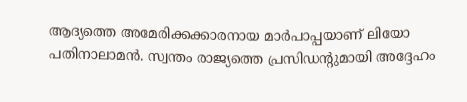ആദ്യത്തെ അമേരിക്കക്കാരനായ മാര്‍പാപ്പയാണ് ലിയോ പതിനാലാമന്‍. സ്വന്തം രാജ്യത്തെ പ്രസിഡന്റുമായി അദ്ദേഹം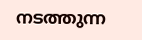നടത്തുന്ന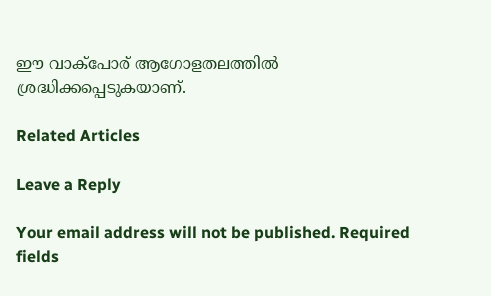ഈ വാക്‌പോര് ആഗോളതലത്തില്‍ ശ്രദ്ധിക്കപ്പെടുകയാണ്.

Related Articles

Leave a Reply

Your email address will not be published. Required fields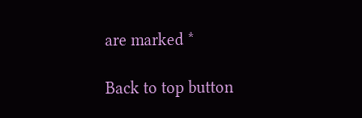are marked *

Back to top button